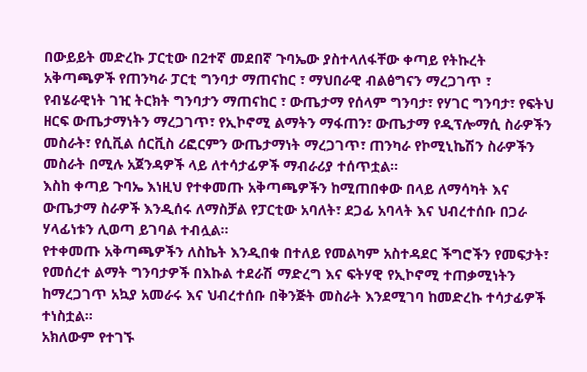በውይይት መድረኩ ፓርቲው በ2ተኛ መደበኛ ጉባኤው ያስተላለፋቸው ቀጣይ የትኩረት አቅጣጫዎች የጠንካራ ፓርቲ ግንባታ ማጠናከር ፣ ማህበራዊ ብልፅግናን ማረጋገጥ ፣ የብሄራዊነት ገዢ ትርክት ግንባታን ማጠናከር ፣ ውጤታማ የሰላም ግንባታ፣ የሃገር ግንባታ፣ የፍትህ ዘርፍ ውጤታማነትን ማረጋገጥ፣ የኢኮኖሚ ልማትን ማፋጠን፣ ውጤታማ የዲፕሎማሲ ስራዎችን መስራት፣ የሲቪል ሰርቪስ ሪፎርምን ውጤታማነት ማረጋገጥ፣ ጠንካራ የኮሚኒኬሽን ስራዎችን መስራት በሚሉ አጀንዳዎች ላይ ለተሳታፊዎች ማብራሪያ ተሰጥቷል፡፡
እስከ ቀጣይ ጉባኤ እነዚህ የተቀመጡ አቅጣጫዎችን ከሚጠበቀው በላይ ለማሳካት እና ውጤታማ ስራዎች እንዲሰሩ ለማስቻል የፓርቲው አባለት፣ ደጋፊ አባላት እና ህብረተሰቡ በጋራ ሃላፊነቱን ሊወጣ ይገባል ተብሏል፡፡
የተቀመጡ አቅጣጫዎችን ለስኬት እንዲበቁ በተለይ የመልካም አስተዳደር ችግሮችን የመፍታት፣ የመሰረተ ልማት ግንባታዎች በእኩል ተደራሽ ማድረግ እና ፍትሃዊ የኢኮኖሚ ተጠቃሚነትን ከማረጋገጥ አኳያ አመራሩ እና ህብረተሰቡ በቅንጅት መስራት እንደሚገባ ከመድረኩ ተሳታፊዎች ተነስቷል፡፡
አክለውም የተገኙ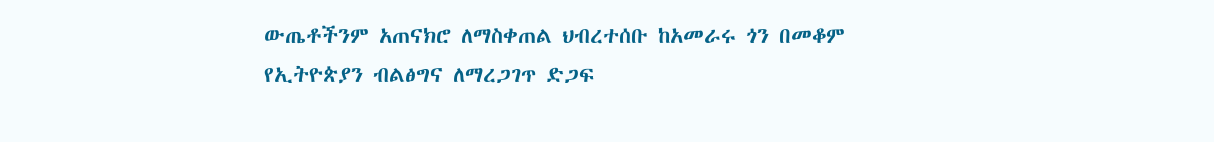ውጤቶችንም አጠናክሮ ለማስቀጠል ህብረተሰቡ ከአመራሩ ጎን በመቆም የኢትዮጵያን ብልፅግና ለማረጋገጥ ድጋፍ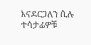እናደርጋለን ሲሉ ተሳታፊዎቹ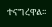ተናግረዋል፡፡